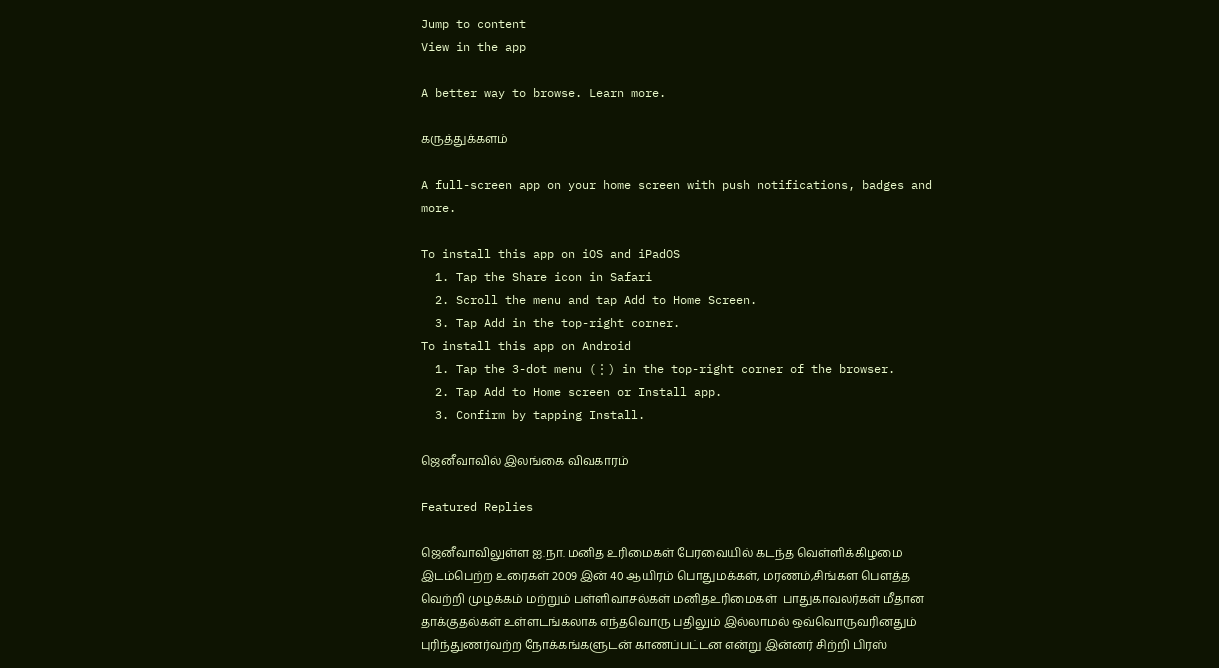Jump to content
View in the app

A better way to browse. Learn more.

கருத்துக்களம்

A full-screen app on your home screen with push notifications, badges and more.

To install this app on iOS and iPadOS
  1. Tap the Share icon in Safari
  2. Scroll the menu and tap Add to Home Screen.
  3. Tap Add in the top-right corner.
To install this app on Android
  1. Tap the 3-dot menu (⋮) in the top-right corner of the browser.
  2. Tap Add to Home screen or Install app.
  3. Confirm by tapping Install.

ஜெனீவாவில் இலங்கை விவகாரம்

Featured Replies

ஜெனீவாவிலுள்ள ஐ.நா. மனித உரிமைகள் பேரவையில் கடந்த வெள்ளிக்கிழமை இடம்பெற்ற உரைகள் 2009 இன் 40 ஆயிரம் பொதுமக்கள், மரணம்,சிங்கள பௌத்த வெற்றி முழக்கம் மற்றும் பள்ளிவாசல்கள் மனிதஉரிமைகள்  பாதுகாவலர்கள் மீதான தாக்குதல்கள் உள்ளடங்கலாக எந்தவொரு பதிலும் இல்லாமல் ஒவ்வொருவரினதும் புரிந்துணர்வற்ற நோக்கங்களுடன் காணப்பட்டன என்று இன்னர் சிற்றி பிரஸ்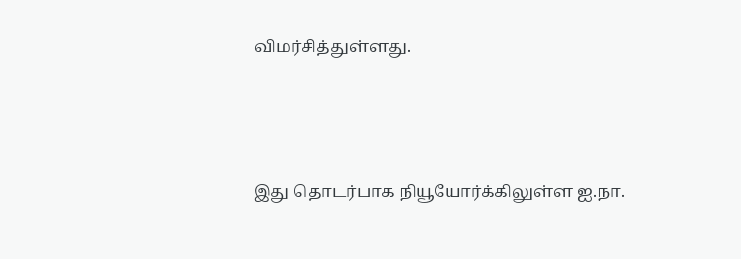விமர்சித்துள்ளது.





இது தொடர்பாக நியூயோர்க்கிலுள்ள ஐ.நா.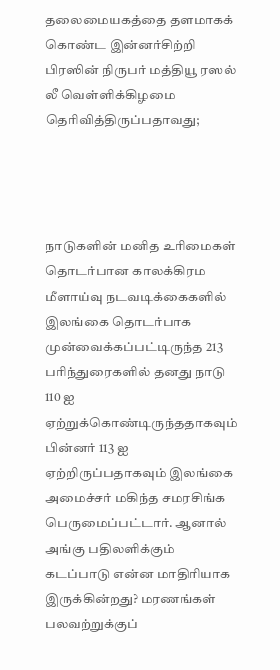தலைமையகத்தை தளமாகக் கொண்ட இன்னர்சிற்றி பிரஸின் நிருபர் மத்தியூ ரஸல் லீ வெள்ளிக்கிழமை தெரிவித்திருப்பதாவது;




நாடுகளின் மனித உரிமைகள் தொடர்பான காலக்கிரம மீளாய்வு நடவடிக்கைகளில் இலங்கை தொடர்பாக முன்வைக்கப்பட்டிருந்த 213 பரிந்துரைகளில் தனது நாடு 110 ஐ  ஏற்றுக்கொண்டிருந்ததாகவும் பின்னர் 113 ஐ ஏற்றிருப்பதாகவும் இலங்கை அமைச்சர் மகிந்த சமரசிங்க பெருமைப்பட்டார். ஆனால் அங்கு பதிலளிக்கும் கடப்பாடு என்ன மாதிரியாக இருக்கின்றது? மரணங்கள் பலவற்றுக்குப்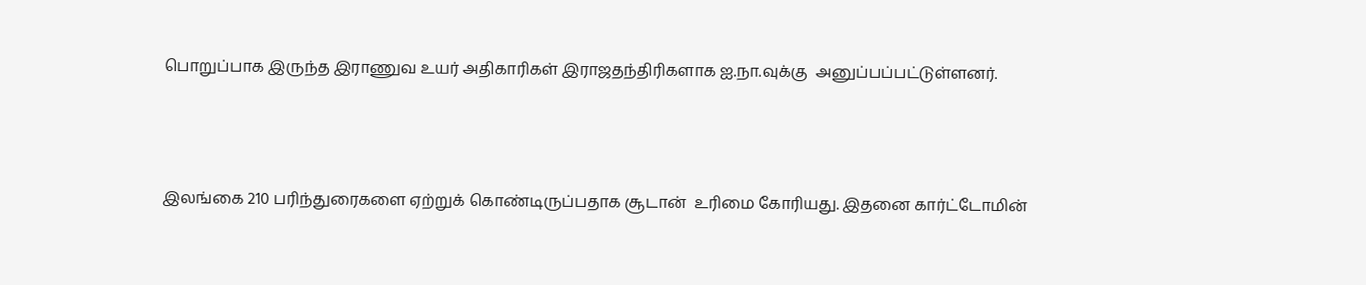பொறுப்பாக இருந்த இராணுவ உயர் அதிகாரிகள் இராஜதந்திரிகளாக ஐ.நா.வுக்கு  அனுப்பப்பட்டுள்ளனர்.



இலங்கை 210 பரிந்துரைகளை ஏற்றுக் கொண்டிருப்பதாக சூடான்  உரிமை கோரியது. இதனை கார்ட்டோமின்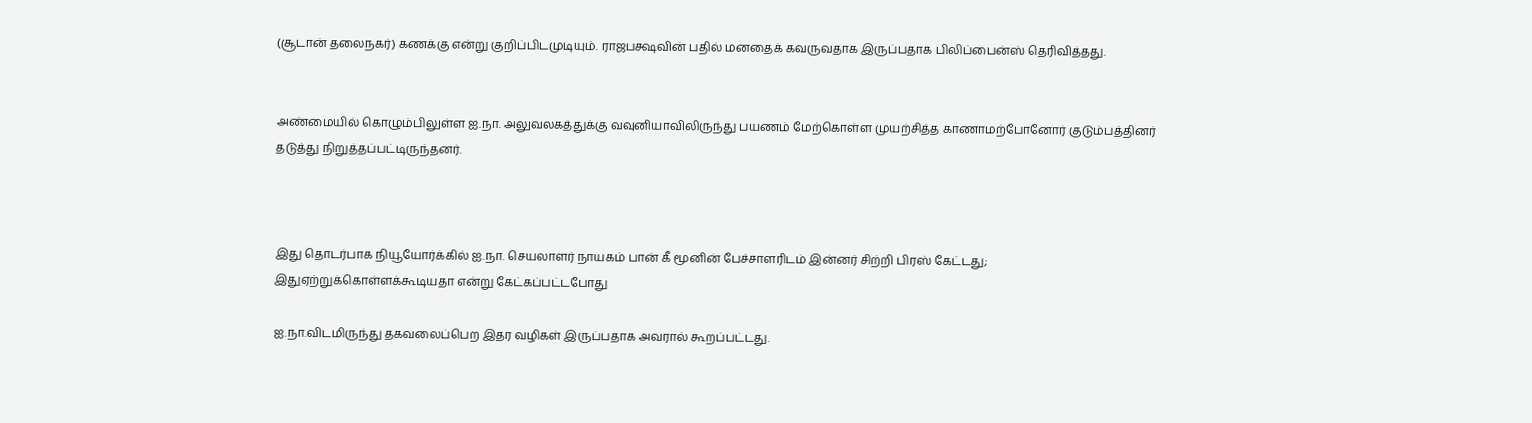(சூடான் தலைநகர்) கணக்கு என்று குறிப்பிடமுடியும். ராஜபக்ஷவின் பதில் மனதைக் கவருவதாக இருப்பதாக பிலிப்பைன்ஸ் தெரிவித்தது.


அண்மையில் கொழும்பிலுள்ள ஐ.நா. அலுவலகத்துக்கு வவுனியாவிலிருந்து பயணம் மேற்கொள்ள முயற்சித்த காணாமற்போனோர் குடும்பத்தினர் தடுத்து நிறுத்தப்பட்டிருந்தனர்.



இது தொடர்பாக நியூயோர்க்கில் ஐ.நா. செயலாளர் நாயகம் பான் கீ மூனின் பேச்சாளரிடம் இன்னர் சிற்றி பிரஸ் கேட்டது; இதுஏற்றுக்கொள்ளக்கூடியதா என்று கேட்கப்பட்டபோது

ஐ.நா.விடமிருந்து தகவலைப்பெற இதர வழிகள் இருப்பதாக அவரால் கூறப்பட்டது.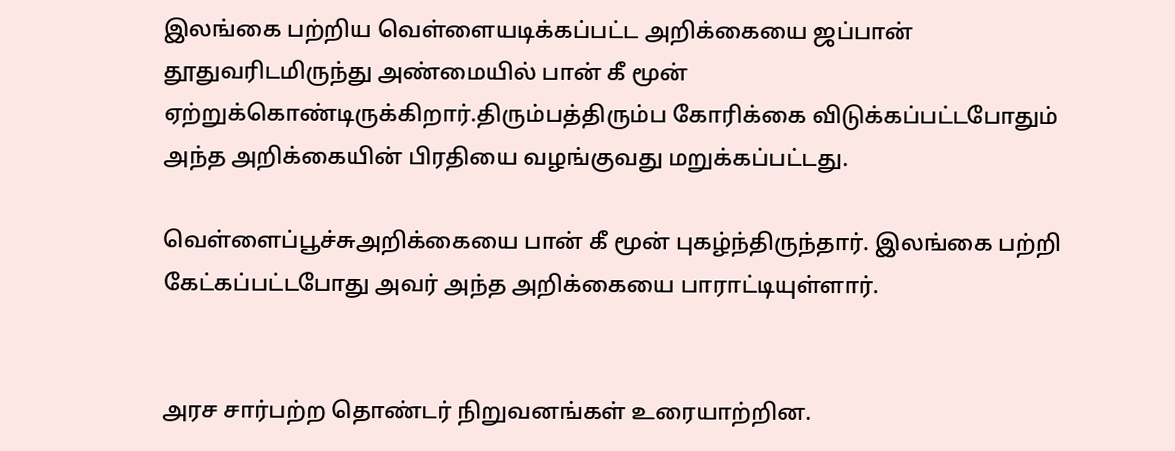இலங்கை பற்றிய வெள்ளையடிக்கப்பட்ட அறிக்கையை ஜப்பான் தூதுவரிடமிருந்து அண்மையில் பான் கீ மூன்  ஏற்றுக்கொண்டிருக்கிறார்.திரும்பத்திரும்ப கோரிக்கை விடுக்கப்பட்டபோதும் அந்த அறிக்கையின் பிரதியை வழங்குவது மறுக்கப்பட்டது.

வெள்ளைப்பூச்சுஅறிக்கையை பான் கீ மூன் புகழ்ந்திருந்தார். இலங்கை பற்றி கேட்கப்பட்டபோது அவர் அந்த அறிக்கையை பாராட்டியுள்ளார்.


அரச சார்பற்ற தொண்டர் நிறுவனங்கள் உரையாற்றின.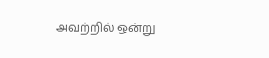அவற்றில் ஒன்று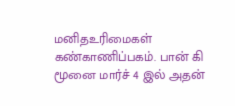மனிதஉரிமைகள் கண்காணிப்பகம். பான் கி மூனை மார்ச் 4 இல் அதன்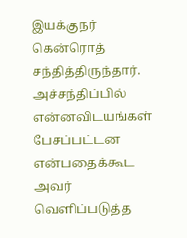இயக்குநர் கென்ரொத் சந்தித்திருந்தார். அச்சந்திப்பில் என்னவிடயங்கள் பேசப்பட்டன என்பதைக்கூட அவர் வெளிப்படுத்த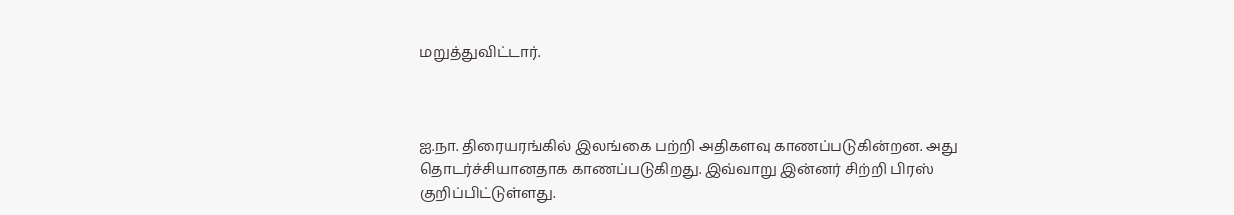மறுத்துவிட்டார்.



ஐ.நா. திரையரங்கில் இலங்கை பற்றி அதிகளவு காணப்படுகின்றன. அது தொடர்ச்சியானதாக காணப்படுகிறது. இவ்வாறு இன்னர் சிற்றி பிரஸ் குறிப்பிட்டுள்ளது.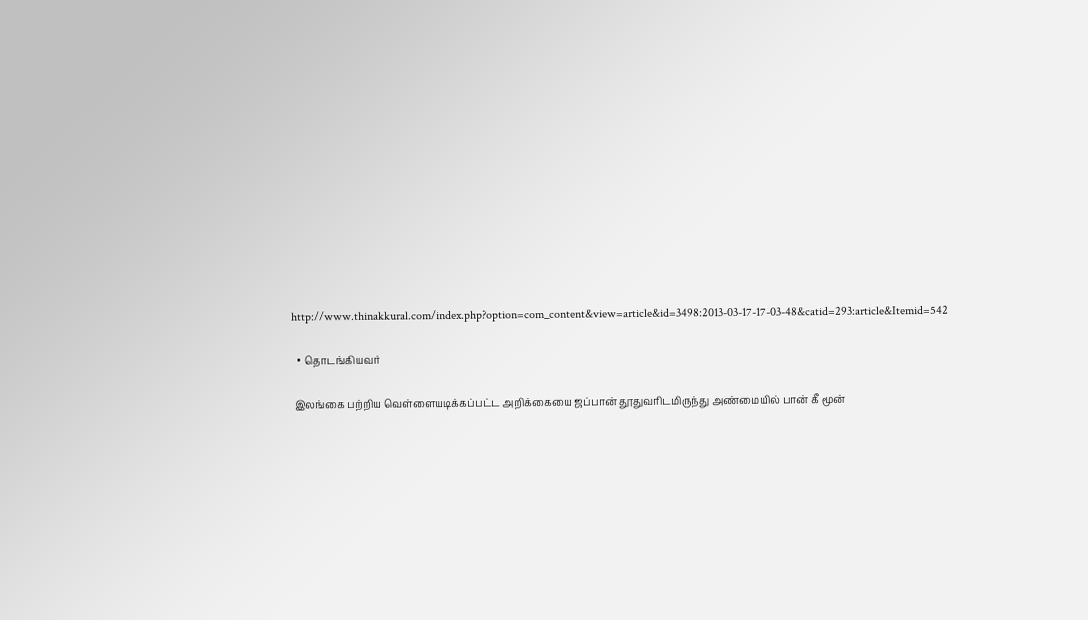http://www.thinakkural.com/index.php?option=com_content&view=article&id=3498:2013-03-17-17-03-48&catid=293:article&Itemid=542

  • தொடங்கியவர்

 இலங்கை பற்றிய வெள்ளையடிக்கப்பட்ட அறிக்கையை ஜப்பான் தூதுவரிடமிருந்து அண்மையில் பான் கீ மூன்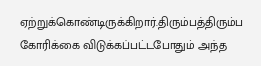ஏற்றுக்கொண்டிருக்கிறார்.திரும்பத்திரும்ப கோரிக்கை விடுக்கப்பட்டபோதும் அந்த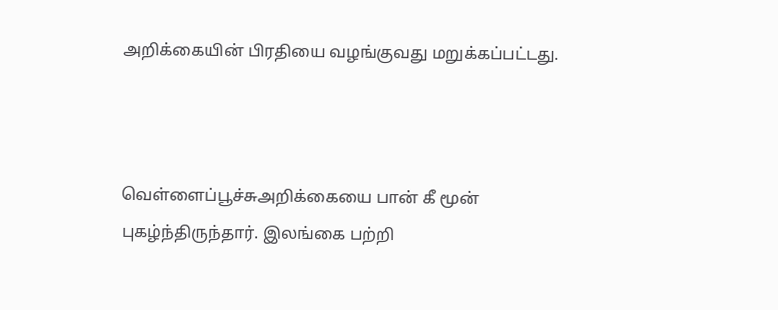அறிக்கையின் பிரதியை வழங்குவது மறுக்கப்பட்டது.



வெள்ளைப்பூச்சுஅறிக்கையை பான் கீ மூன் புகழ்ந்திருந்தார். இலங்கை பற்றி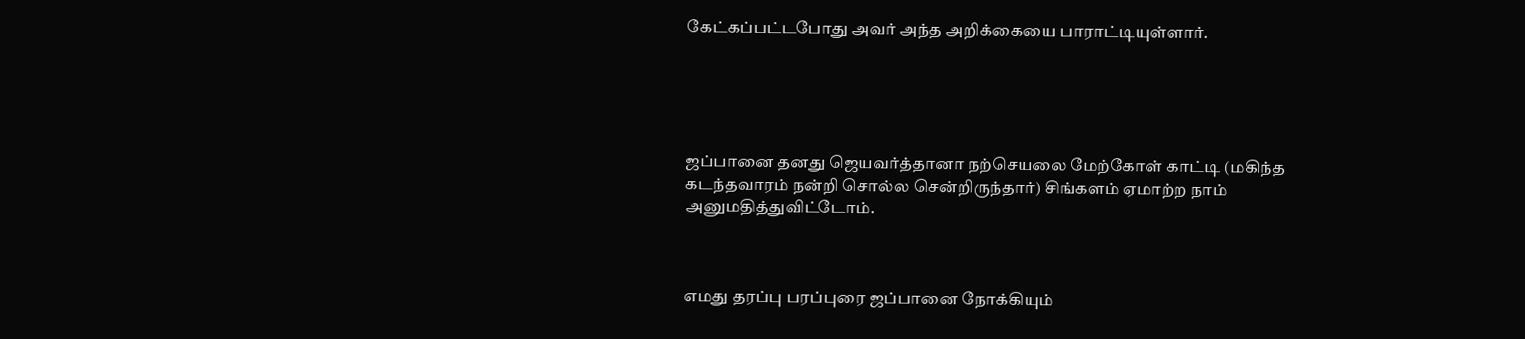கேட்கப்பட்டபோது அவர் அந்த அறிக்கையை பாராட்டியுள்ளார்.





ஜப்பானை தனது ஜெயவர்த்தானா நற்செயலை மேற்கோள் காட்டி (மகிந்த கடந்தவாரம் நன்றி சொல்ல சென்றிருந்தார்) சிங்களம் ஏமாற்ற நாம் அனுமதித்துவிட்டோம்.



எமது தரப்பு பரப்புரை ஜப்பானை நோக்கியும்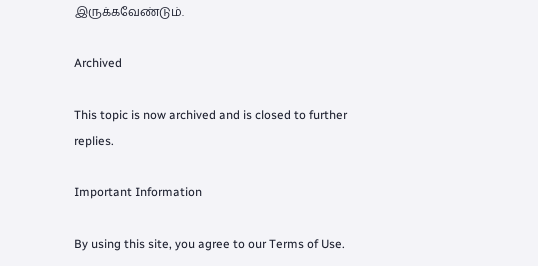இருக்கவேண்டும்.

Archived

This topic is now archived and is closed to further replies.

Important Information

By using this site, you agree to our Terms of Use.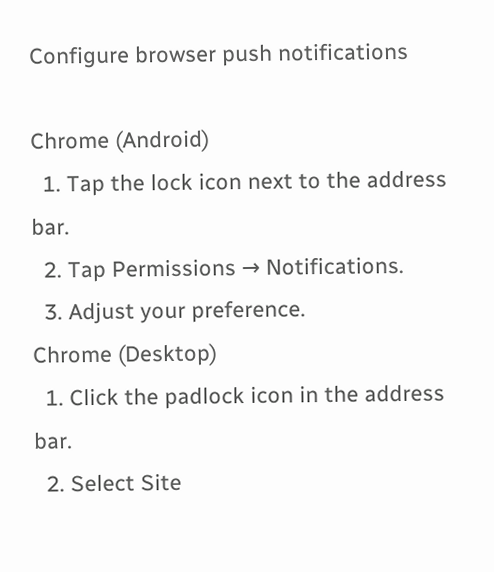Configure browser push notifications

Chrome (Android)
  1. Tap the lock icon next to the address bar.
  2. Tap Permissions → Notifications.
  3. Adjust your preference.
Chrome (Desktop)
  1. Click the padlock icon in the address bar.
  2. Select Site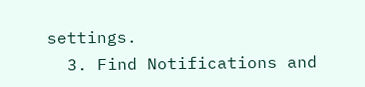settings.
  3. Find Notifications and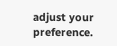adjust your preference.